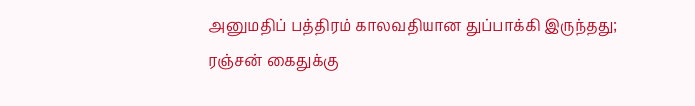அனுமதிப் பத்திரம் காலவதியான துப்பாக்கி இருந்தது; ரஞ்சன் கைதுக்கு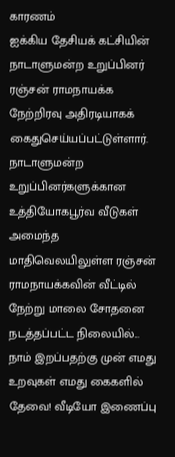காரணம்
ஐக்கிய தேசியக் கட்சியின் நாடாளுமன்ற உறுப்பினர் ரஞ்சன் ராமநாயக்க நேற்றிரவு அதிரடியாகக் கைதுசெய்யப்பட்டுள்ளார். நாடாளுமன்ற உறுப்பினர்களுக்கான உத்தியோகபூர்வ வீடுகள் அமைந்த மாதிவெலயிலுள்ள ரஞ்சன் ராமநாயக்கவின் வீட்டில் நேற்று மாலை சோதனை நடத்தப்பட்ட நிலையில்...
நாம் இறப்பதற்கு முன் எமது உறவுகள் எமது கைகளில் தேவை! வீடியோ இணைப்பு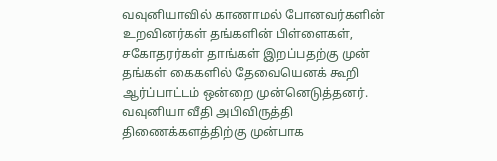வவுனியாவில் காணாமல் போனவர்களின் உறவினர்கள் தங்களின் பிள்ளைகள், சகோதரர்கள் தாங்கள் இறப்பதற்கு முன் தங்கள் கைகளில் தேவையெனக் கூறி ஆர்ப்பாட்டம் ஒன்றை முன்னெடுத்தனர்.
வவுனியா வீதி அபிவிருத்தி திணைக்களத்திற்கு முன்பாக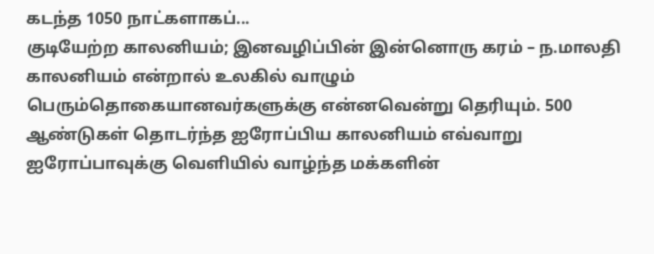கடந்த 1050 நாட்களாகப்...
குடியேற்ற காலனியம்; இனவழிப்பின் இன்னொரு கரம் – ந.மாலதி
காலனியம் என்றால் உலகில் வாழும் பெரும்தொகையானவர்களுக்கு என்னவென்று தெரியும். 500 ஆண்டுகள் தொடர்ந்த ஐரோப்பிய காலனியம் எவ்வாறு ஐரோப்பாவுக்கு வெளியில் வாழ்ந்த மக்களின்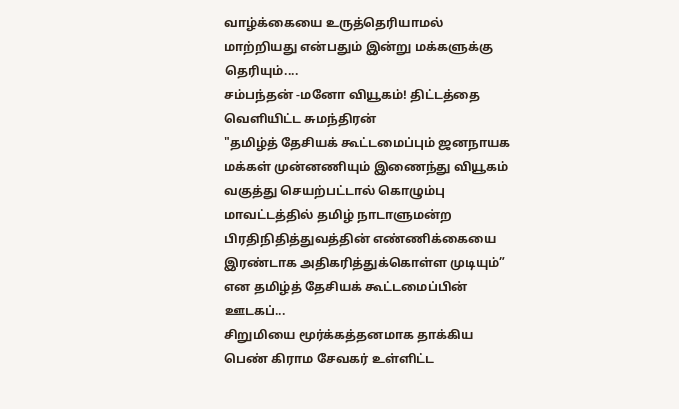வாழ்க்கையை உருத்தெரியாமல் மாற்றியது என்பதும் இன்று மக்களுக்கு தெரியும்....
சம்பந்தன் -மனோ வியூகம்! திட்டத்தை வெளியிட்ட சுமந்திரன்
"தமிழ்த் தேசியக் கூட்டமைப்பும் ஜனநாயக மக்கள் முன்னணியும் இணைந்து வியூகம் வகுத்து செயற்பட்டால் கொழும்பு மாவட்டத்தில் தமிழ் நாடாளுமன்ற பிரதிநிதித்துவத்தின் எண்ணிக்கையை இரண்டாக அதிகரித்துக்கொள்ள முடியும்” என தமிழ்த் தேசியக் கூட்டமைப்பின் ஊடகப்...
சிறுமியை மூர்க்கத்தனமாக தாக்கிய பெண் கிராம சேவகர் உள்ளிட்ட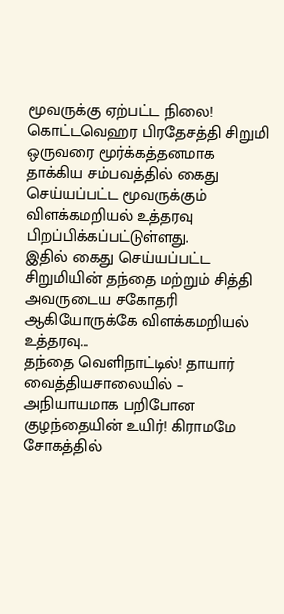மூவருக்கு ஏற்பட்ட நிலை!
கொட்டவெஹர பிரதேசத்தி சிறுமி ஒருவரை மூர்க்கத்தனமாக தாக்கிய சம்பவத்தில் கைது செய்யப்பட்ட மூவருக்கும் விளக்கமறியல் உத்தரவு பிறப்பிக்கப்பட்டுள்ளது.
இதில் கைது செய்யப்பட்ட சிறுமியின் தந்தை மற்றும் சித்தி அவருடைய சகோதரி ஆகியோருக்கே விளக்கமறியல் உத்தரவு...
தந்தை வெளிநாட்டில்! தாயார் வைத்தியசாலையில் – அநியாயமாக பறிபோன குழந்தையின் உயிர்! கிராமமே சோகத்தில்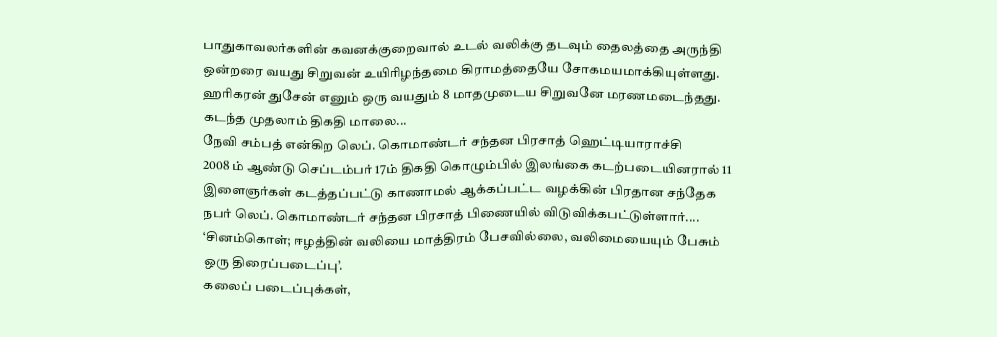பாதுகாவலர்களின் கவனக்குறைவால் உடல் வலிக்கு தடவும் தைலத்தை அருந்தி ஒன்றரை வயது சிறுவன் உயிரிழந்தமை கிராமத்தையே சோகமயமாக்கியுள்ளது.
ஹரிகரன் துசேன் எனும் ஒரு வயதும் 8 மாதமுடைய சிறுவனே மரணமடைந்தது.
கடந்த முதலாம் திகதி மாலை...
நேவி சம்பத் என்கிற லெப். கொமாண்டர் சந்தன பிரசாத் ஹெட்டியாராச்சி
2008 ம் ஆண்டு செப்டம்பர் 17ம் திகதி கொழும்பில் இலங்கை கடற்படையினரால் 11 இளைஞர்கள் கடத்தப்பட்டு காணாமல் ஆக்கப்பட்ட வழக்கின் பிரதான சந்தேக நபர் லெப். கொமாண்டர் சந்தன பிரசாத் பிணையில் விடுவிக்கபட்டுள்ளார்....
‘சினம்கொள்; ஈழத்தின் வலியை மாத்திரம் பேசவில்லை, வலிமையையும் பேசும் ஒரு திரைப்படைப்பு’.
கலைப் படைப்புக்கள்,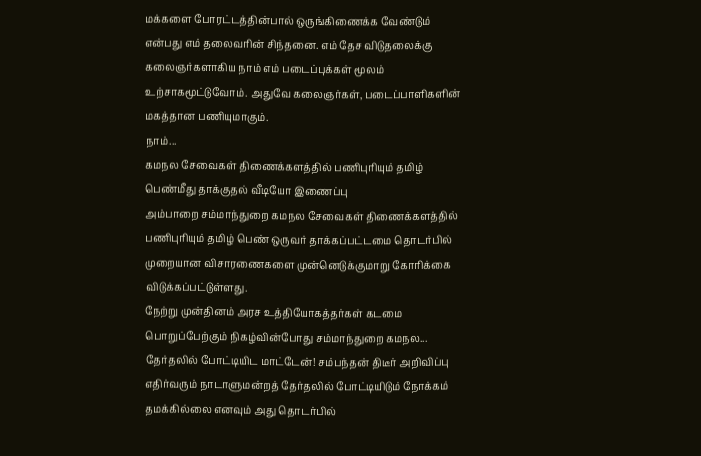மக்களை போரட்டத்தின்பால் ஒருங்கிணைக்க வேண்டும் என்பது எம் தலைவரின் சிந்தனை. எம் தேச விடுதலைக்கு கலைஞர்களாகிய நாம் எம் படைப்புக்கள் மூலம் உற்சாகமூட்டுவோம். அதுவே கலைஞர்கள், படைப்பாளிகளின் மகத்தான பணியுமாகும்.
நாம்...
கமநல சேவைகள் திணைக்களத்தில் பணிபுரியும் தமிழ் பெண்மீது தாக்குதல் வீடியோ இணைப்பு
அம்பாறை சம்மாந்துறை கமநல சேவைகள் திணைக்களத்தில் பணிபுரியும் தமிழ் பெண் ஒருவர் தாக்கப்பட்டமை தொடர்பில் முறையான விசாரணைகளை முன்னெடுக்குமாறு கோரிக்கை விடுக்கப்பட்டுள்ளது.
நேற்று முன்தினம் அரச உத்தியோகத்தர்கள் கடமை பொறுப்பேற்கும் நிகழ்வின்போது சம்மாந்துறை கமநல...
தேர்தலில் போட்டியிட மாட்டேன்! சம்பந்தன் திடீர் அறிவிப்பு
எதிர்வரும் நாடாளுமன்றத் தேர்தலில் போட்டியிடும் நோக்கம் தமக்கில்லை எனவும் அது தொடர்பில்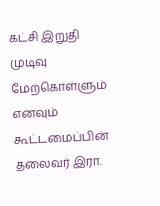கட்சி இறுதி முடிவு மேற்கொள்ளும் எனவும் கூட்டமைப்பின் தலைவர் இரா.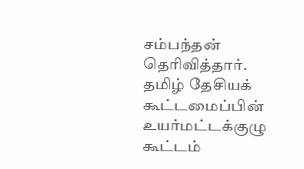சம்பந்தன் தெரிவித்தார்.
தமிழ் தேசியக் கூட்டமைப்பின் உயர்மட்டக்குழு கூட்டம்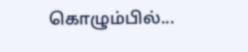கொழும்பில்...